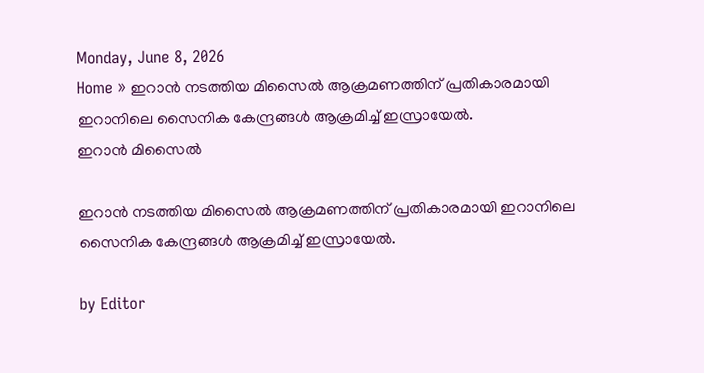Monday, June 8, 2026
Home » ഇറാൻ നടത്തിയ മിസൈൽ ആക്രമണത്തിന് പ്രതികാരമായി ഇറാനിലെ സൈനിക കേന്ദ്രങ്ങൾ ആക്രമിച്ച്‌ ഇസ്രായേൽ.
ഇറാൻ മിസൈൽ

ഇറാൻ നടത്തിയ മിസൈൽ ആക്രമണത്തിന് പ്രതികാരമായി ഇറാനിലെ സൈനിക കേന്ദ്രങ്ങൾ ആക്രമിച്ച്‌ ഇസ്രായേൽ.

by Editor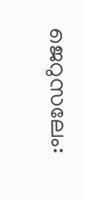ജെറുസലേം: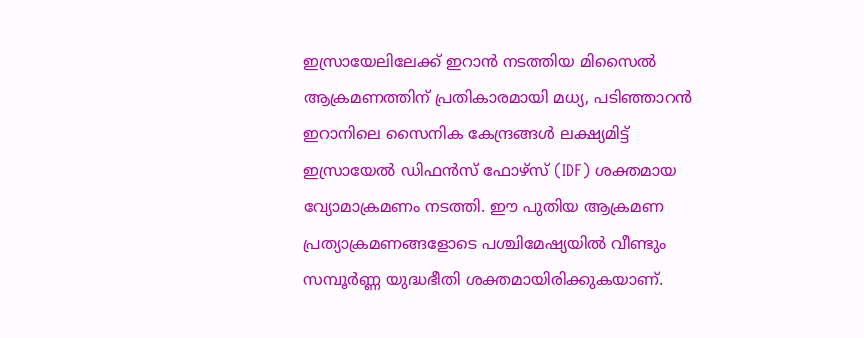ഇസ്രായേലിലേക്ക് ഇറാൻ നടത്തിയ മിസൈൽ ആക്രമണത്തിന് പ്രതികാരമായി മധ്യ, പടിഞ്ഞാറൻ ഇറാനിലെ സൈനിക കേന്ദ്രങ്ങൾ ലക്ഷ്യമിട്ട് ഇസ്രായേൽ ഡിഫൻസ് ഫോഴ്സ് (IDF) ശക്തമായ വ്യോമാക്രമണം നടത്തി. ഈ പുതിയ ആക്രമണ പ്രത്യാക്രമണങ്ങളോടെ പശ്ചിമേഷ്യയിൽ വീണ്ടും സമ്പൂർണ്ണ യുദ്ധഭീതി ശക്തമായിരിക്കുകയാണ്.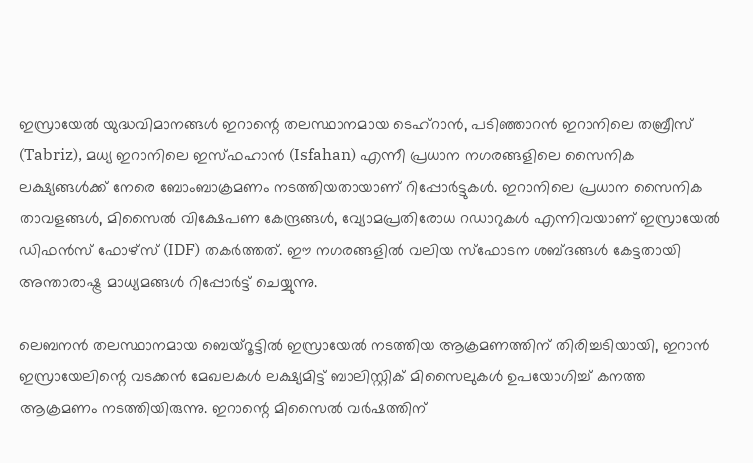ഇസ്രായേൽ യുദ്ധവിമാനങ്ങൾ ഇറാന്റെ തലസ്ഥാനമായ ടെഹ്റാൻ, പടിഞ്ഞാറൻ ഇറാനിലെ തബ്രീസ് (Tabriz), മധ്യ ഇറാനിലെ ഇസ്ഫഹാൻ (Isfahan) എന്നീ പ്രധാന നഗരങ്ങളിലെ സൈനിക ലക്ഷ്യങ്ങൾക്ക് നേരെ ബോംബാക്രമണം നടത്തിയതായാണ് റിപ്പോർട്ടുകൾ. ഇറാനിലെ പ്രധാന സൈനിക താവളങ്ങൾ, മിസൈൽ വിക്ഷേപണ കേന്ദ്രങ്ങൾ, വ്യോമപ്രതിരോധ റഡാറുകൾ എന്നിവയാണ് ഇസ്രായേൽ ഡിഫൻസ് ഫോഴ്സ് (IDF) തകർത്തത്. ഈ നഗരങ്ങളിൽ വലിയ സ്ഫോടന ശബ്ദങ്ങൾ കേട്ടതായി അന്താരാഷ്ട്ര മാധ്യമങ്ങൾ റിപ്പോർട്ട് ചെയ്യുന്നു.

ലെബനൻ തലസ്ഥാനമായ ബെയ്റൂട്ടിൽ ഇസ്രായേൽ നടത്തിയ ആക്രമണത്തിന് തിരിച്ചടിയായി, ഇറാൻ ഇസ്രായേലിന്റെ വടക്കൻ മേഖലകൾ ലക്ഷ്യമിട്ട് ബാലിസ്റ്റിക് മിസൈലുകൾ ഉപയോഗിച്ച് കനത്ത ആക്രമണം നടത്തിയിരുന്നു. ഇറാന്റെ മിസൈൽ വർഷത്തിന്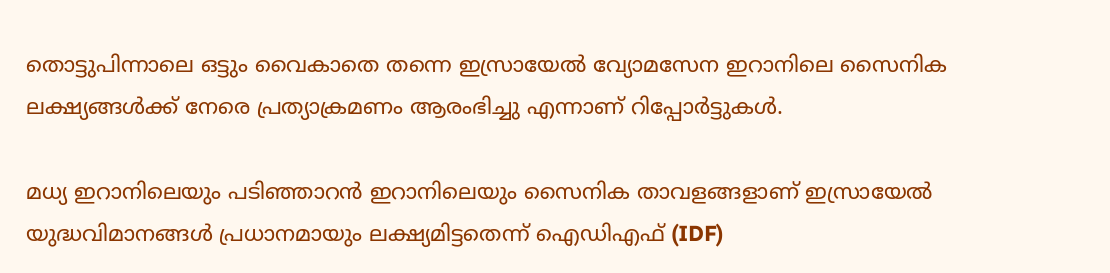തൊട്ടുപിന്നാലെ ഒട്ടും വൈകാതെ തന്നെ ഇസ്രായേൽ വ്യോമസേന ഇറാനിലെ സൈനിക ലക്ഷ്യങ്ങൾക്ക് നേരെ പ്രത്യാക്രമണം ആരംഭിച്ചു എന്നാണ് റിപ്പോർട്ടുകൾ.

മധ്യ ഇറാനിലെയും പടിഞ്ഞാറൻ ഇറാനിലെയും സൈനിക താവളങ്ങളാണ് ഇസ്രായേൽ യുദ്ധവിമാനങ്ങൾ പ്രധാനമായും ലക്ഷ്യമിട്ടതെന്ന് ഐഡിഎഫ് (IDF)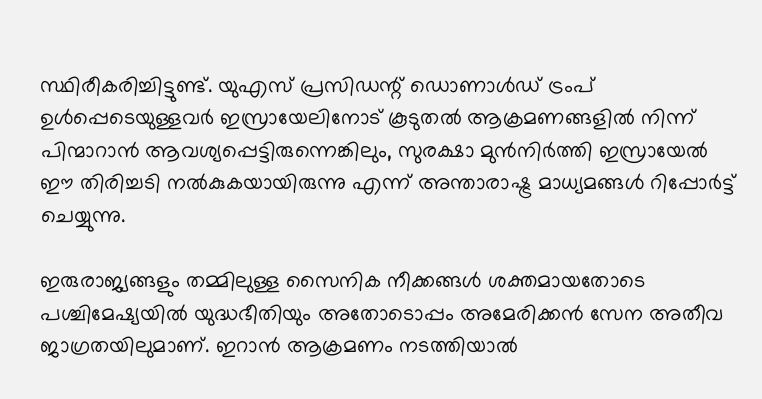സ്ഥിരീകരിച്ചിട്ടുണ്ട്. യുഎസ് പ്രസിഡന്റ് ഡൊണാൾഡ് ട്രംപ് ഉൾപ്പെടെയുള്ളവർ ഇസ്രായേലിനോട് കൂടുതൽ ആക്രമണങ്ങളിൽ നിന്ന് പിന്മാറാൻ ആവശ്യപ്പെട്ടിരുന്നെങ്കിലും, സുരക്ഷാ മുൻനിർത്തി ഇസ്രായേൽ ഈ തിരിച്ചടി നൽകുകയായിരുന്നു എന്ന് അന്താരാഷ്ട്ര മാധ്യമങ്ങൾ റിപ്പോർട്ട് ചെയ്യുന്നു.

ഇരുരാജ്യങ്ങളും തമ്മിലുള്ള സൈനിക നീക്കങ്ങൾ ശക്തമായതോടെ പശ്ചിമേഷ്യയിൽ യുദ്ധഭീതിയും അതോടൊപ്പം അമേരിക്കൻ സേന അതീവ ജാഗ്രതയിലുമാണ്. ഇറാൻ ആക്രമണം നടത്തിയാൽ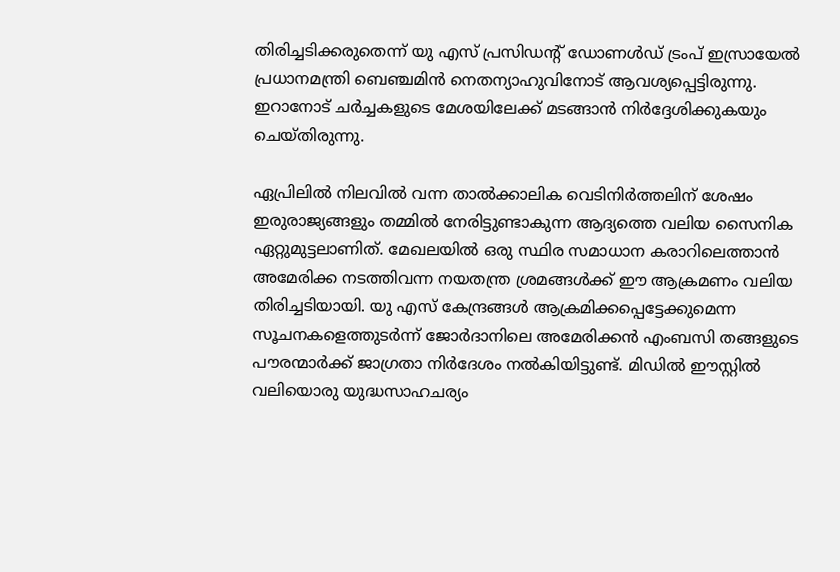തിരിച്ചടിക്കരുതെന്ന് യു എസ് പ്രസിഡന്റ് ഡോണൾഡ് ട്രംപ് ഇസ്രായേൽ പ്രധാനമന്ത്രി ബെഞ്ചമിൻ നെതന്യാഹുവിനോട് ആവശ്യപ്പെട്ടിരുന്നു.  ഇറാനോട് ചർച്ചകളുടെ മേശയിലേക്ക് മടങ്ങാൻ നിർദ്ദേശിക്കുകയും ചെയ്തിരുന്നു.

ഏപ്രിലിൽ നിലവിൽ വന്ന താൽക്കാലിക വെടിനിർത്തലിന് ശേഷം ഇരുരാജ്യങ്ങളും തമ്മിൽ നേരിട്ടുണ്ടാകുന്ന ആദ്യത്തെ വലിയ സൈനിക ഏറ്റുമുട്ടലാണിത്. മേഖലയിൽ ഒരു സ്ഥിര സമാധാന കരാറിലെത്താൻ അമേരിക്ക നടത്തിവന്ന നയതന്ത്ര ശ്രമങ്ങൾക്ക് ഈ ആക്രമണം വലിയ തിരിച്ചടിയായി. യു എസ് കേന്ദ്രങ്ങൾ ആക്രമിക്കപ്പെട്ടേക്കുമെന്ന സൂചനകളെത്തുടർന്ന് ജോർദാനിലെ അമേരിക്കൻ എംബസി തങ്ങളുടെ പൗരന്മാർക്ക് ജാഗ്രതാ നിർദേശം നൽകിയിട്ടുണ്ട്. മിഡിൽ ഈസ്റ്റിൽ വലിയൊരു യുദ്ധസാഹചര്യം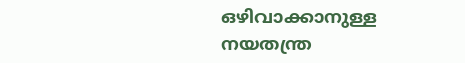ഒഴിവാക്കാനുള്ള നയതന്ത്ര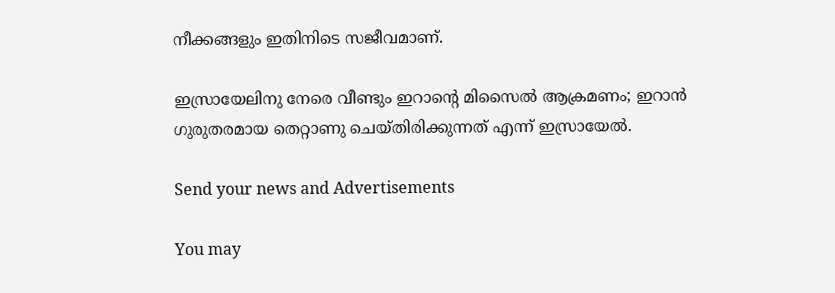നീക്കങ്ങളും ഇതിനിടെ സജീവമാണ്.

ഇസ്രായേലിനു നേരെ വീണ്ടും ഇറാന്റെ മിസൈൽ ആക്രമണം; ഇറാൻ ഗുരുതരമായ തെറ്റാണു ചെയ്തിരിക്കുന്നത് എന്ന് ഇസ്രായേൽ.

Send your news and Advertisements

You may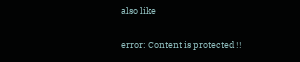also like

error: Content is protected !!